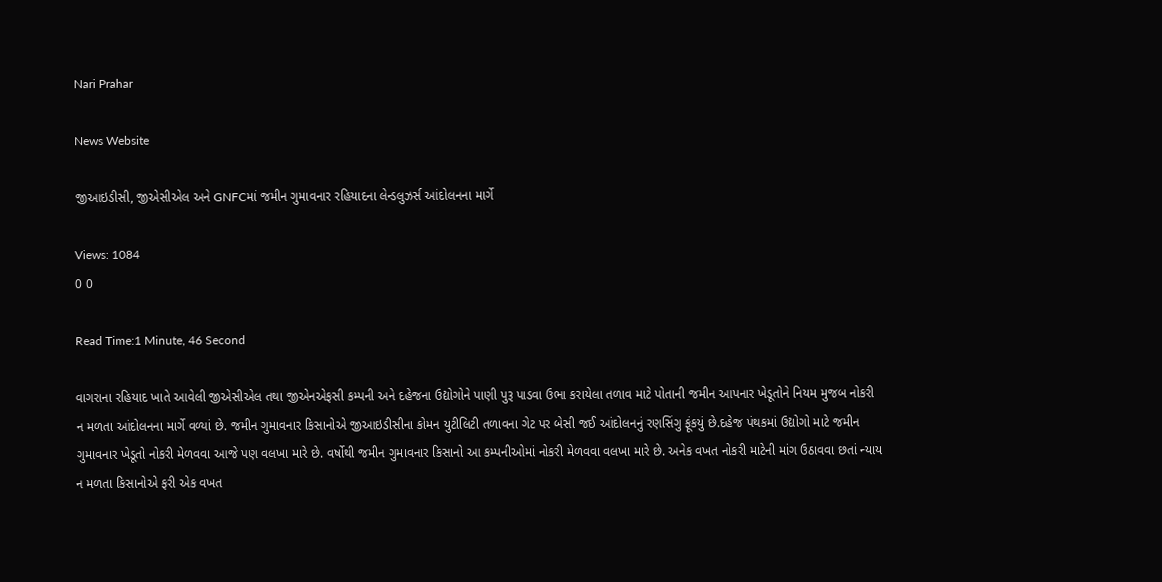Nari Prahar

News Website

જીઆઇડીસી, જીએસીએલ અને GNFCમાં જમીન ગુમાવનાર રહિયાદના લેન્ડલુઝર્સ આંદોલનના માર્ગે

Views: 1084
0 0

Read Time:1 Minute, 46 Second

વાગરાના રહિયાદ ખાતે આવેલી જીએસીએલ તથા જીએનએફસી કમ્પની અને દહેજના ઉદ્યોગોને પાણી પુરૂ પાડવા ઉભા કરાયેલા તળાવ માટે પોતાની જમીન આપનાર ખેડૂતોને નિયમ મુજબ નોકરી ન મળતા આંદોલનના માર્ગે વળ્યાં છે. જમીન ગુમાવનાર કિસાનોએ જીઆઇડીસીના કોમન યુટીલિટી તળાવના ગેટ પર બેસી જઈ આંદોલનનું રણસિંગુ ફૂંકયું છે.દહેજ પંથકમાં ઉદ્યોગો માટે જમીન ગુમાવનાર ખેડૂતો નોકરી મેળવવા આજે પણ વલખા મારે છે. વર્ષોથી જમીન ગુમાવનાર કિસાનો આ કમ્પનીઓમાં નોકરી મેળવવા વલખા મારે છે. અનેક વખત નોકરી માટેની માંગ ઉઠાવવા છતાં ન્યાય ન મળતા કિસાનોએ ફરી એક વખત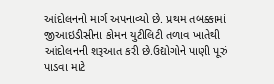આંદોલનનો માર્ગ અપનાવ્યો છે. પ્રથમ તબક્કામાં જીઆઇડીસીના કોમન યુટીલિટી તળાવ ખાતેથી આંદોલનની શરૂઆત કરી છે.ઉદ્યોગોને પાણી પૂરું પાડવા માટે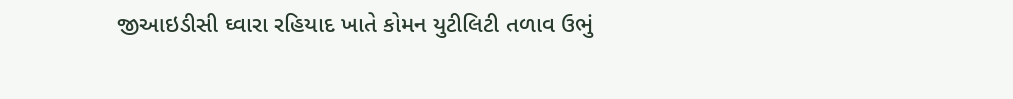જીઆઇડીસી ઘ્વારા રહિયાદ ખાતે કોમન યુટીલિટી તળાવ ઉભું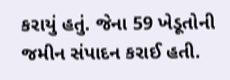કરાયું હતું. જેના 59 ખેડૂતોની જમીન સંપાદન કરાઈ હતી.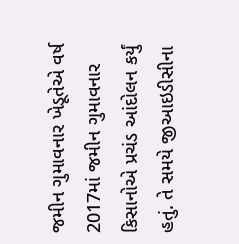જમીન ગુમાવનાર ખેડૂતેએ વર્ષ 2017માં જમીન ગુમાવનાર કિસાનોએ પ્રચંડ આંદોલન કર્યું હતું. તે સમયે જીઆઇડીસીના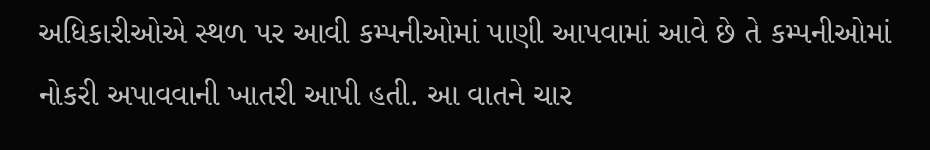અધિકારીઓએ સ્થળ પર આવી કમ્પનીઓમાં પાણી આપવામાં આવે છે તે કમ્પનીઓમાં નોકરી અપાવવાની ખાતરી આપી હતી. આ વાતને ચાર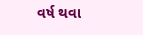વર્ષ થવા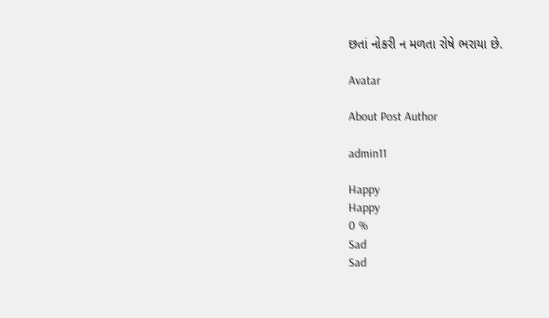છતાં નોકરી ન મળતા રોષે ભરાયા છે.

Avatar

About Post Author

admin11

Happy
Happy
0 %
Sad
Sad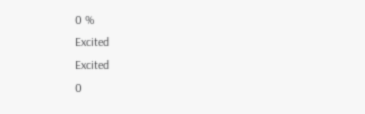0 %
Excited
Excited
0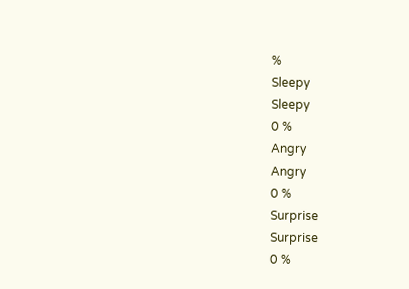%
Sleepy
Sleepy
0 %
Angry
Angry
0 %
Surprise
Surprise
0 %